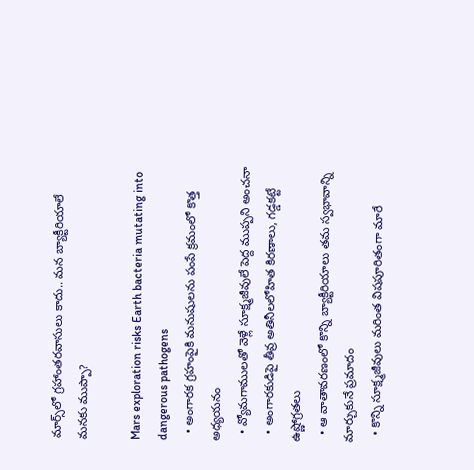మార్స్‌లో గ్రహాంతరవాసులు కాదు.. మన బ్యాక్టీరియాలే మనకు ముప్పా?

Mars exploration risks Earth bacteria mutating into dangerous pathogens
  • అంగారక గ్రహంపైకి మనుషులను పంపే క్రమంలో కొత్త అధ్యయనం
  • వ్యోమగాములతో వెళ్లే సూక్ష్మజీవులే పెద్ద ముప్పని అంచనా
  • అంగారకుడిపై తీవ్ర అతినీలలోహిత కిరణాలు, గడ్డకట్టే ఉష్ణోగ్రతలు
  • ఆ వాతావరణంలో కొన్ని బ్యాక్టీరియాలు తమ స్వభావాన్ని మార్చుకునే ప్రమాదం
  • కొన్ని సూక్ష్మజీవులు మరింత విషపూరితంగా మారే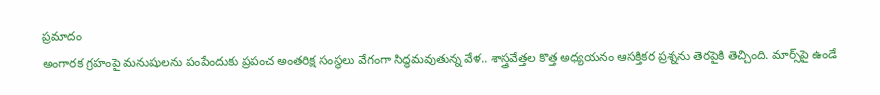ప్రమాదం
అంగారక గ్రహంపై మనుషులను పంపేందుకు ప్రపంచ అంతరిక్ష సంస్థలు వేగంగా సిద్ధమవుతున్న వేళ.. శాస్త్రవేత్తల కొత్త అధ్యయనం ఆసక్తికర ప్రశ్నను తెరపైకి తెచ్చింది. మార్స్‌పై ఉండే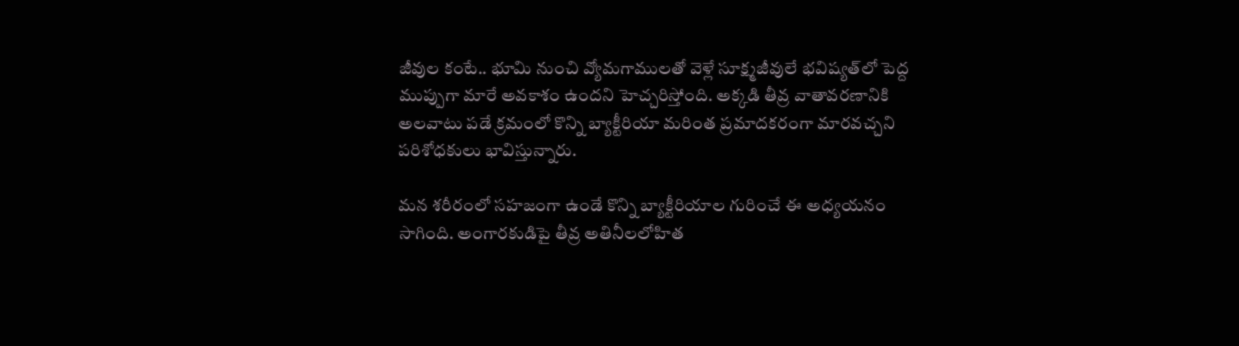జీవుల కంటే.. భూమి నుంచి వ్యోమగాములతో వెళ్లే సూక్ష్మజీవులే భవిష్యత్‌లో పెద్ద ముప్పుగా మారే అవకాశం ఉందని హెచ్చరిస్తోంది. అక్కడి తీవ్ర వాతావరణానికి అలవాటు పడే క్రమంలో కొన్ని బ్యాక్టీరియా మరింత ప్రమాదకరంగా మారవచ్చని పరిశోధకులు భావిస్తున్నారు.

మన శరీరంలో సహజంగా ఉండే కొన్ని బ్యాక్టీరియాల గురించే ఈ అధ్యయనం సాగింది. అంగారకుడిపై తీవ్ర అతినీలలోహిత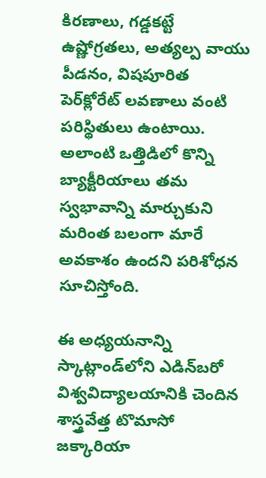కిరణాలు, గడ్డకట్టే ఉష్ణోగ్రతలు, అత్యల్ప వాయు పీడనం, విషపూరిత పెర్‌క్లోరేట్‌ లవణాలు వంటి పరిస్థితులు ఉంటాయి. అలాంటి ఒత్తిడిలో కొన్ని బ్యాక్టీరియాలు తమ స్వభావాన్ని మార్చుకుని మరింత బలంగా మారే అవకాశం ఉందని పరిశోధన సూచిస్తోంది.

ఈ అధ్యయనాన్ని స్కాట్లాండ్‌లోని ఎడిన్‌బరో విశ్వవిద్యాలయానికి చెందిన శాస్త్రవేత్త టొమాసో జక్కారియా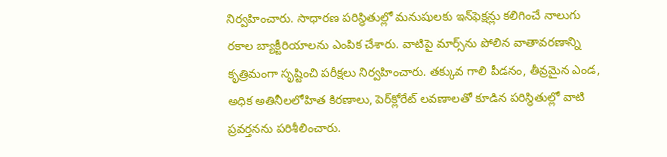నిర్వహించారు. సాధారణ పరిస్థితుల్లో మనుషులకు ఇన్‌ఫెక్షన్లు కలిగించే నాలుగు రకాల బ్యాక్టీరియాలను ఎంపిక చేశారు. వాటిపై మార్స్‌ను పోలిన వాతావరణాన్ని కృత్రిమంగా సృష్టించి పరీక్షలు నిర్వహించారు. తక్కువ గాలి పీడనం, తీవ్రమైన ఎండ, అధిక అతినీలలోహిత కిరణాలు, పెర్‌క్లోరేట్‌ లవణాలతో కూడిన పరిస్థితుల్లో వాటి ప్రవర్తనను పరిశీలించారు.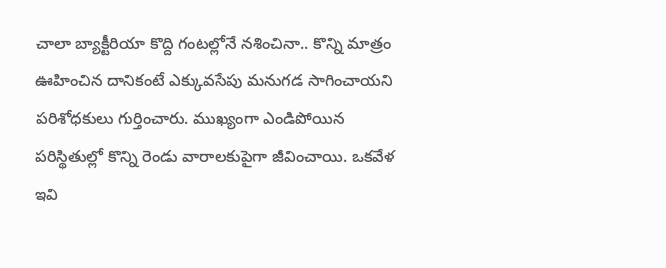చాలా బ్యాక్టీరియా కొద్ది గంటల్లోనే నశించినా.. కొన్ని మాత్రం ఊహించిన దానికంటే ఎక్కువసేపు మనుగడ సాగించాయని పరిశోధకులు గుర్తించారు. ముఖ్యంగా ఎండిపోయిన పరిస్థితుల్లో కొన్ని రెండు వారాలకుపైగా జీవించాయి. ఒకవేళ ఇవి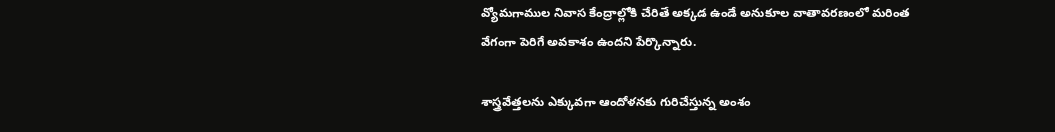వ్యోమగాముల నివాస కేంద్రాల్లోకి చేరితే అక్కడ ఉండే అనుకూల వాతావరణంలో మరింత వేగంగా పెరిగే అవకాశం ఉందని పేర్కొన్నారు.

శాస్త్రవేత్తలను ఎక్కువగా ఆందోళనకు గురిచేస్తున్న అంశం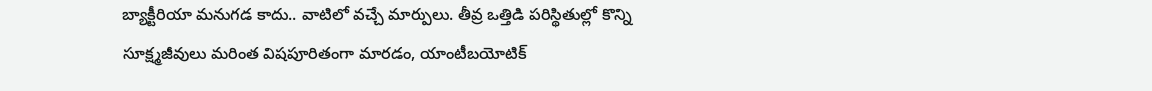బ్యాక్టీరియా మనుగడ కాదు.. వాటిలో వచ్చే మార్పులు. తీవ్ర ఒత్తిడి పరిస్థితుల్లో కొన్ని సూక్ష్మజీవులు మరింత విషపూరితంగా మారడం, యాంటీబయోటిక్‌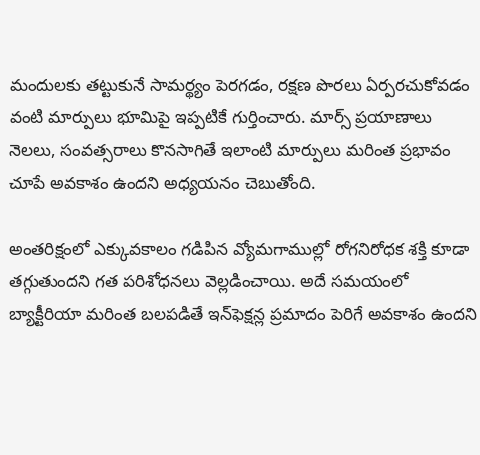మందులకు తట్టుకునే సామర్థ్యం పెరగడం, రక్షణ పొరలు ఏర్పరచుకోవడం వంటి మార్పులు భూమిపై ఇప్పటికే గుర్తించారు. మార్స్‌ ప్రయాణాలు నెలలు, సంవత్సరాలు కొనసాగితే ఇలాంటి మార్పులు మరింత ప్రభావం చూపే అవకాశం ఉందని అధ్యయనం చెబుతోంది.

అంతరిక్షంలో ఎక్కువకాలం గడిపిన వ్యోమగాముల్లో రోగనిరోధక శక్తి కూడా తగ్గుతుందని గత పరిశోధనలు వెల్లడించాయి. అదే సమయంలో బ్యాక్టీరియా మరింత బలపడితే ఇన్‌ఫెక్షన్ల ప్రమాదం పెరిగే అవకాశం ఉందని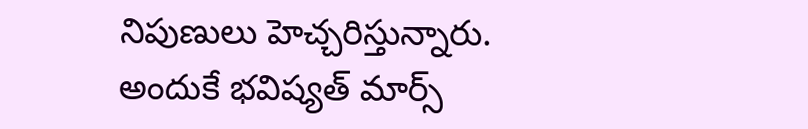నిపుణులు హెచ్చరిస్తున్నారు. అందుకే భవిష్యత్‌ మార్స్‌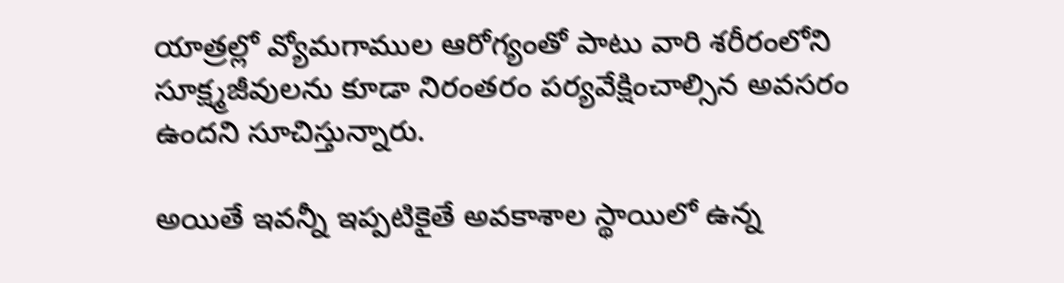యాత్రల్లో వ్యోమగాముల ఆరోగ్యంతో పాటు వారి శరీరంలోని సూక్ష్మజీవులను కూడా నిరంతరం పర్యవేక్షించాల్సిన అవసరం ఉందని సూచిస్తున్నారు.

అయితే ఇవన్నీ ఇప్పటికైతే అవకాశాల స్థాయిలో ఉన్న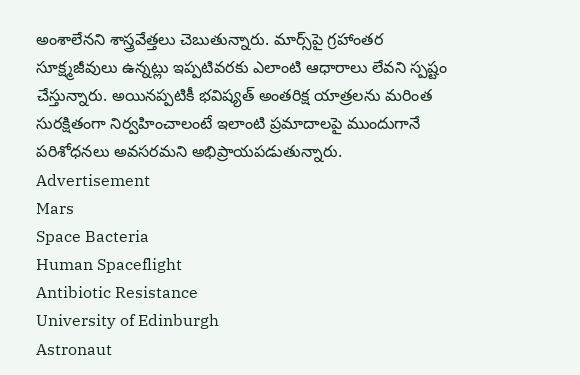అంశాలేనని శాస్త్రవేత్తలు చెబుతున్నారు. మార్స్‌పై గ్రహాంతర సూక్ష్మజీవులు ఉన్నట్లు ఇప్పటివరకు ఎలాంటి ఆధారాలు లేవని స్పష్టం చేస్తున్నారు. అయినప్పటికీ భవిష్యత్‌ అంతరిక్ష యాత్రలను మరింత సురక్షితంగా నిర్వహించాలంటే ఇలాంటి ప్రమాదాలపై ముందుగానే పరిశోధనలు అవసరమని అభిప్రాయపడుతున్నారు.
Advertisement
Mars
Space Bacteria
Human Spaceflight
Antibiotic Resistance
University of Edinburgh
Astronaut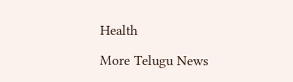Health

More Telugu News